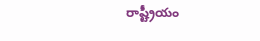రాష్ట్రీయం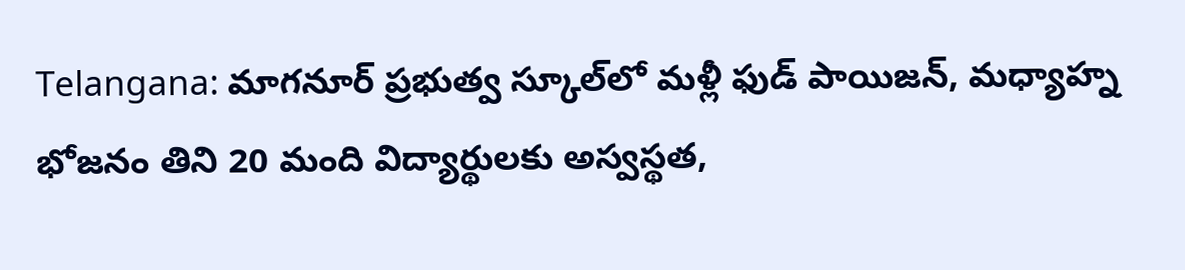Telangana: మాగనూర్ ప్రభుత్వ స్కూల్‌లో మళ్లీ ఫుడ్ పాయిజన్, మధ్యాహ్న భోజనం తిని 20 మంది విద్యార్థులకు అస్వస్థత,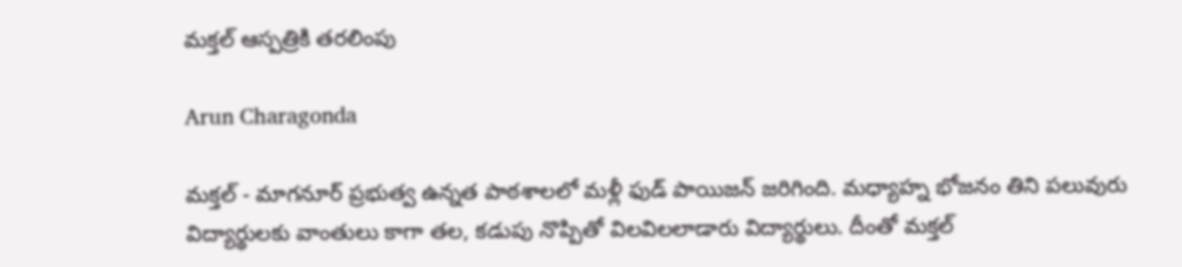మక్తల్ ఆస్పత్రికి తరలింపు

Arun Charagonda

మక్తల్ - మాగనూర్ ప్రభుత్వ ఉన్నత పాఠశాలలో మళ్లీ ఫుడ్ పాయిజన్ జరిగింది. మధ్యాహ్న భోజనం తిని పలువురు విద్యార్థులకు వాంతులు కాగా తల, కడుపు నొప్పితో విలవిలలాడారు విద్యార్థులు. దీంతో మక్తల్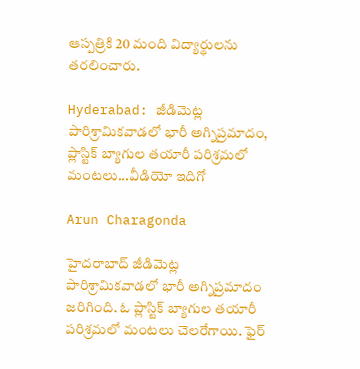ఆస్పత్రికి 20 మంది విద్యార్థులను తరలించారు.

Hyderabad: జీడిమెట్ల పారిశ్రామికవాడలో భారీ అగ్నిప్రమాదం, ప్లాస్టిక్ బ్యాగుల తయారీ పరిశ్రమలో మంటలు...వీడియో ఇదిగో

Arun Charagonda

హైదరాబాద్ జీడిమెట్ల పారిశ్రామికవాడలో భారీ అగ్నిప్రమాదం జరిగింది. ఓ ప్లాస్టిక్ బ్యాగుల తయారీ పరిశ్రమలో మంటలు చెలరేగాయి. ఫైర్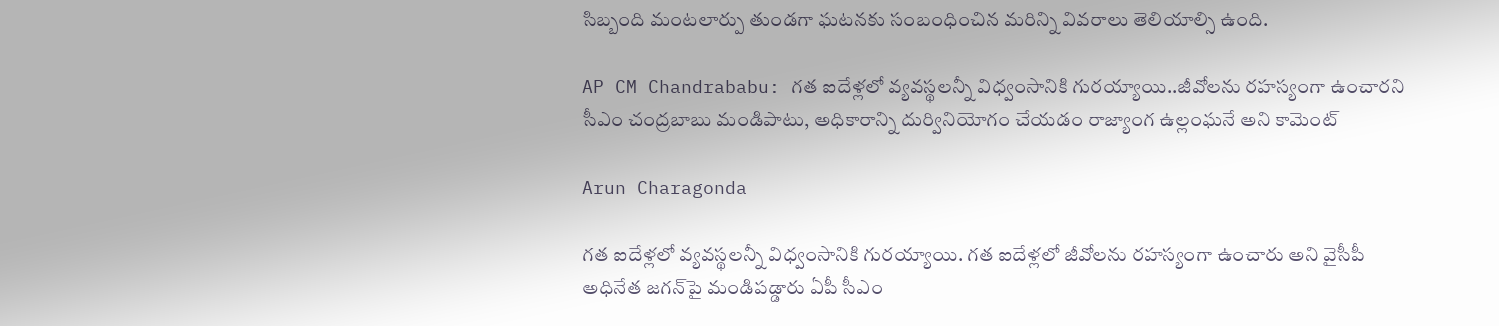సిబ్బంది మంటలార్పు తుండగా ఘటనకు సంబంధించిన మరిన్ని వివరాలు తెలియాల్సి ఉంది.

AP CM Chandrababu: గత ఐదేళ్లలో వ్యవస్థలన్నీ విధ్వంసానికి గురయ్యాయి..జీవోలను రహస్యంగా ఉంచారని సీఎం చంద్రబాబు మండిపాటు, అధికారాన్ని దుర్వినియోగం చేయడం రాజ్యాంగ ఉల్లంఘనే అని కామెంట్

Arun Charagonda

గత ఐదేళ్లలో వ్యవస్థలన్నీ విధ్వంసానికి గురయ్యాయి. గత ఐదేళ్లలో జీవోలను రహస్యంగా ఉంచారు అని వైసీపీ అధినేత జగన్‌పై మండిపడ్డారు ఏపీ సీఎం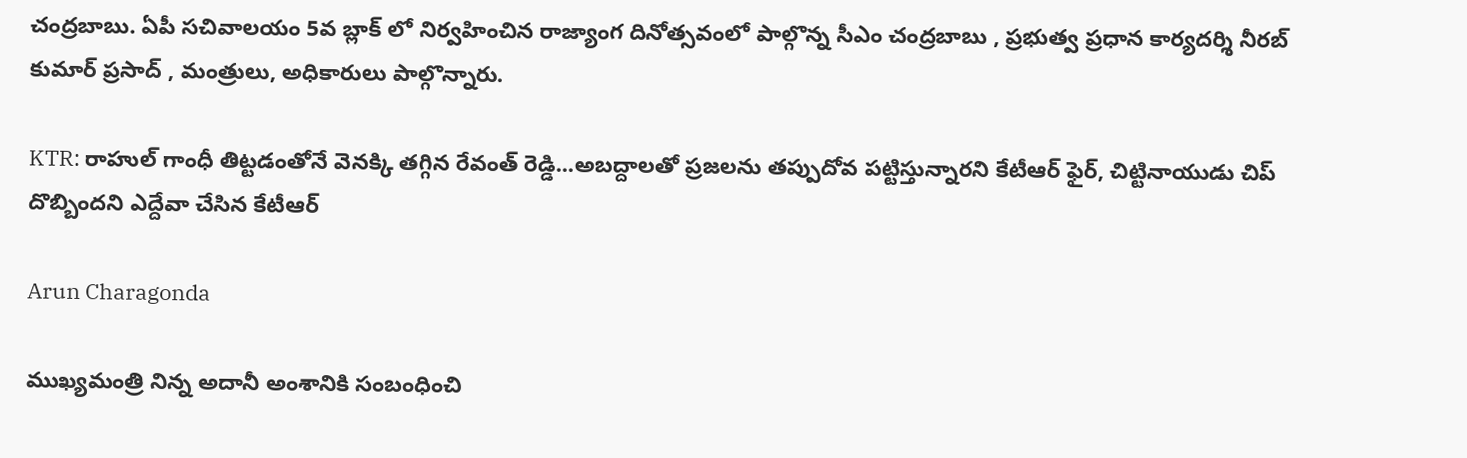చంద్రబాబు. ఏపీ సచివాలయం 5వ బ్లాక్ లో నిర్వహించిన రాజ్యాంగ దినోత్సవంలో పాల్గొన్న సీఎం చంద్రబాబు , ప్రభుత్వ ప్రధాన కార్యదర్శి నీరబ్ కుమార్ ప్రసాద్ , మంత్రులు, అధికారులు పాల్గొన్నారు.

KTR: రాహుల్ గాంధీ తిట్టడంతోనే వెనక్కి తగ్గిన రేవంత్ రెడ్డి...అబద్దాలతో ప్రజలను తప్పుదోవ పట్టిస్తున్నారని కేటీఆర్ ఫైర్, చిట్టినాయుడు చిప్ దొబ్బిందని ఎద్దేవా చేసిన కేటీఆర్

Arun Charagonda

ముఖ్యమంత్రి నిన్న అదానీ అంశానికి సంబంధించి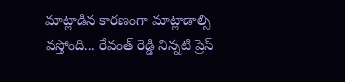మాట్లాడిన కారణంగా మాట్లాడాల్సి వస్తోంది... రేవంత్ రెడ్డి నిన్నటి ప్రెస్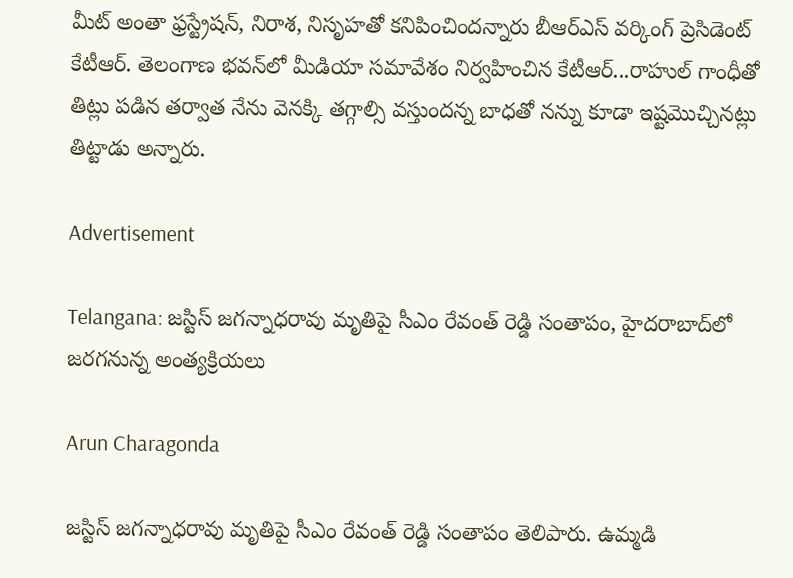మీట్ అంతా ఫ్రస్ట్రేషన్, నిరాశ, నిసృహతో కనిపించిందన్నారు బీఆర్ఎస్ వర్కింగ్ ప్రెసిడెంట్ కేటీఆర్. తెలంగాణ భవన్‌లో మీడియా సమావేశం నిర్వహించిన కేటీఆర్...రాహుల్ గాంధీతో తిట్లు పడిన తర్వాత నేను వెనక్కి తగ్గాల్సి వస్తుందన్న బాధతో నన్ను కూడా ఇష్టమొచ్చినట్లు తిట్టాడు అన్నారు.

Advertisement

Telangana: జ‌స్టిస్ జ‌గ‌న్నాధ‌రావు మృతిపై సీఎం రేవంత్ రెడ్డి సంతాపం, హైదరాబాద్‌లో జరగనున్న అంత్యక్రియలు

Arun Charagonda

జ‌స్టిస్ జ‌గ‌న్నాధ‌రావు మృతిపై సీఎం రేవంత్ రెడ్డి సంతాపం తెలిపారు. ఉమ్మ‌డి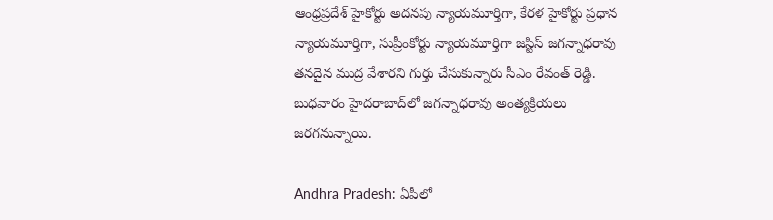ఆంధ్ర‌ప్ర‌దేశ్ హైకోర్టు అద‌న‌పు న్యాయ‌మూర్తిగా, కేర‌ళ హైకోర్టు ప్ర‌ధాన న్యాయ‌మూర్తిగా, సుప్రీంకోర్టు న్యాయ‌మూర్తిగా జ‌స్టిస్ జ‌గ‌న్నాధ‌రావు త‌న‌దైన ముద్ర వేశార‌ని గుర్తు చేసుకున్నారు సీఎం రేవంత్ రెడ్డి. బుధ‌వారం హైద‌రాబాద్‌లో జ‌గ‌న్నాధ‌రావు అంత్య‌క్రియ‌లు జరగనున్నాయి.

Andhra Pradesh: ఏపీలో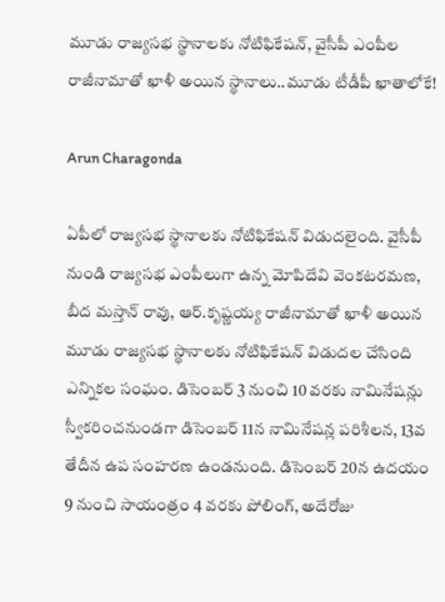మూడు రాజ్యసభ స్థానాలకు నోటిఫికేషన్, వైసీపీ ఎంపీల రాజీనామాతో ఖాళీ అయిన స్థానాలు..మూడు టీడీపీ ఖాతాలోకే!

Arun Charagonda

ఏపీలో రాజ్యసభ స్థానాలకు నోటిఫికేషన్ విడుదలైంది. వైసీపీ నుండి రాజ్యసభ ఎంపీలుగా ఉన్న మోపిదేవి వెంకటరమణ, బీద మస్తాన్ రావు, ఆర్‌.కృష్ణయ్య రాజీనామాతో ఖాళీ అయిన మూడు రాజ్యసభ స్థానాలకు నోటిఫికేషన్ విడుదల చేసింది ఎన్నికల సంఘం. డిసెంబర్‌ 3 నుంచి 10 వరకు నామినేషన్లు స్వీకరించనుండగా డిసెంబర్‌ 11న నామినేషన్ల పరిశీలన, 13వ తేదీన ఉప సంహరణ ఉండనుంది. డిసెంబర్‌ 20న ఉదయం 9 నుంచి సాయంత్రం 4 వరకు పోలింగ్‌, అదేరోజు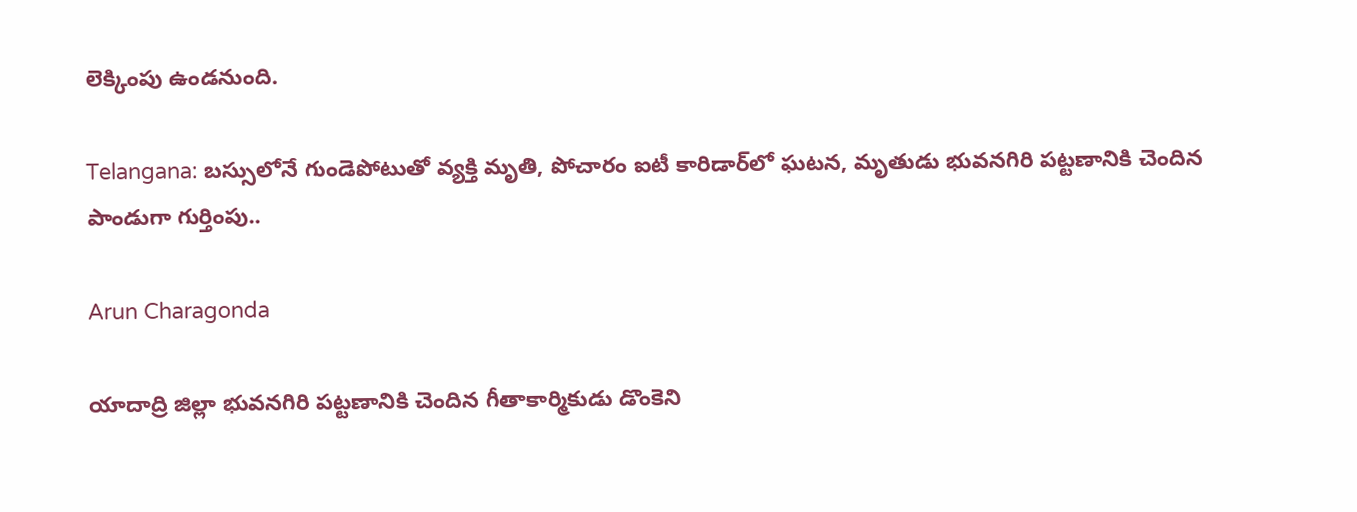లెక్కింపు ఉండనుంది.

Telangana: బస్సులోనే గుండెపోటుతో వ్యక్తి మృతి, పోచారం ఐటీ కారిడార్‌లో ఘటన, మృతుడు భువనగిరి పట్టణానికి చెందిన పాండుగా గుర్తింపు..

Arun Charagonda

యాదాద్రి జిల్లా భువనగిరి పట్టణానికి చెందిన గీతాకార్మికుడు డొంకెని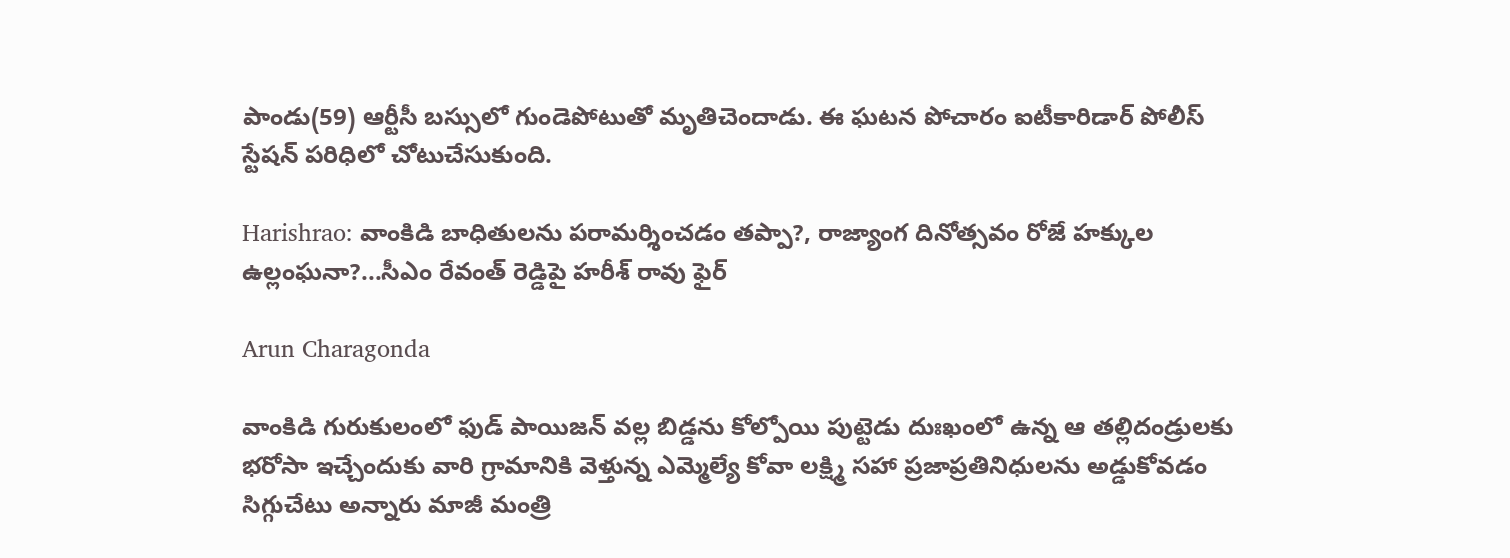పాండు(59) ఆర్టీసీ బస్సులో గుండెపోటుతో మృతిచెందాడు. ఈ ఘటన పోచారం ఐటీకారిడార్‌ పోలీస్ స్టేషన్ పరిధిలో చోటుచేసుకుంది.

Harishrao: వాంకిడి బాధితులను పరామర్శించడం తప్పా?, రాజ్యాంగ దినోత్సవం రోజే హక్కుల ఉల్లంఘనా?...సీఎం రేవంత్ రెడ్డిపై హరీశ్ రావు ఫైర్

Arun Charagonda

వాంకిడి గురుకులంలో ఫుడ్ పాయిజన్ వల్ల బిడ్డను కోల్పోయి పుట్టెడు దుఃఖంలో ఉన్న ఆ తల్లిదండ్రులకు భరోసా ఇచ్చేందుకు వారి గ్రామానికి వెళ్తున్న ఎమ్మెల్యే కోవా లక్ష్మి సహా ప్రజాప్రతినిధులను అడ్డుకోవడం సిగ్గుచేటు అన్నారు మాజీ మంత్రి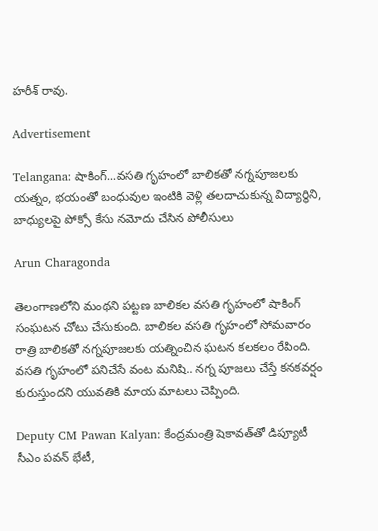హరీశ్‌ రావు.

Advertisement

Telangana: షాకింగ్...వసతి గృహంలో బాలికతో నగ్నపూజలకు యత్నం, భయంతో బంధువుల ఇంటికి వెళ్లి తలదాచుకున్న విద్యార్థిని, బాధ్యులపై పోక్సో కేసు నమోదు చేసిన పోలీసులు

Arun Charagonda

తెలంగాణలోని మంథని పట్టణ బాలికల వసతి గృహంలో షాకింగ్ సంఘటన చోటు చేసుకుంది. బాలికల వసతి గృహంలో సోమవారం రాత్రి బాలికతో నగ్నపూజలకు యత్నించిన ఘటన కలకలం రేపింది. వసతి గృహంలో పనిచేసే వంట మనిషి.. నగ్న పూజలు చేస్తే కనకవర్షం కురుస్తుందని యువతికి మాయ మాటలు చెప్పింది.

Deputy CM Pawan Kalyan: కేంద్రమంత్రి షెకావత్‌తో డిప్యూటీ సీఎం పవన్ భేటీ,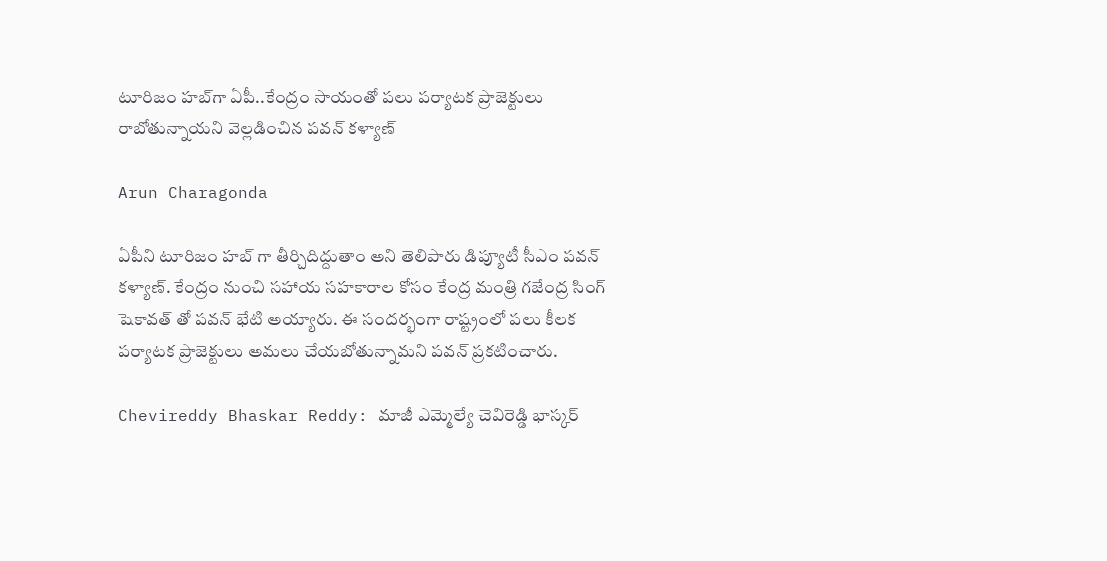టూరిజం హబ్‌గా ఏపీ..కేంద్రం సాయంతో పలు పర్యాటక ప్రాజెక్టులు రాబోతున్నాయని వెల్లడించిన పవన్ కళ్యాణ్

Arun Charagonda

ఏపీని టూరిజం హబ్ గా తీర్చిదిద్దుతాం అని తెలిపారు డిప్యూటీ సీఎం పవన్ కళ్యాణ్. కేంద్రం నుంచి సహాయ సహకారాల కోసం కేంద్ర మంత్రి గజేంద్ర సింగ్ షెకావత్ తో పవన్ భేటి అయ్యారు. ఈ సందర్భంగా రాష్ట్రంలో పలు కీలక పర్యాటక ప్రాజెక్టులు అమలు చేయబోతున్నామని పవన్ ప్రకటించారు.

Chevireddy Bhaskar Reddy: మాజీ ఎమ్మెల్యే చెవిరెడ్డి భాస్కర్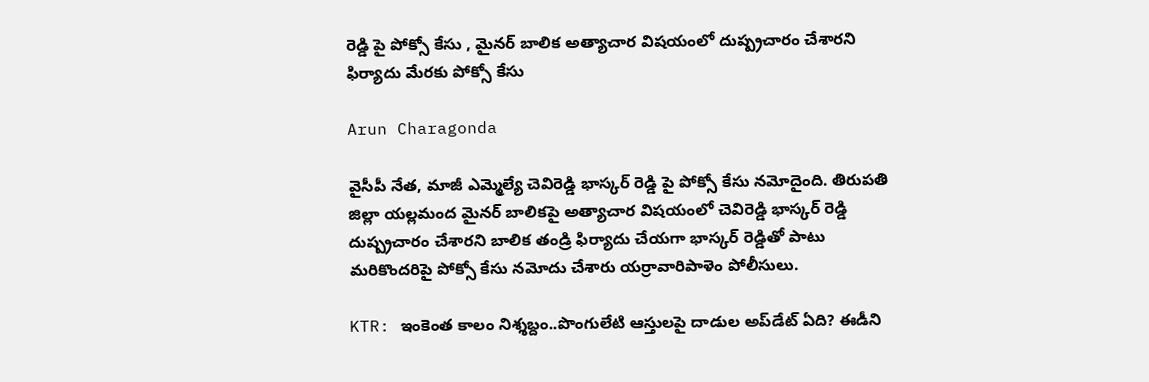రెడ్డి పై పోక్సో కేసు , మైనర్ బాలిక అత్యాచార విషయంలో దుష్ప్రచారం చేశారని ఫిర్యాదు మేరకు పోక్సో కేసు

Arun Charagonda

వైసీపీ నేత, మాజీ ఎమ్మెల్యే చెవిరెడ్డి భాస్కర్ రెడ్డి పై పోక్సో కేసు నమోదైంది. తిరుపతి జిల్లా యల్లమంద మైనర్ బాలికపై అత్యాచార విషయంలో చెవిరెడ్డి భాస్కర్ రెడ్డి దుష్ప్రచారం చేశారని బాలిక తండ్రి ఫిర్యాదు చేయగా భాస్కర్ రెడ్డితో పాటు మరికొందరిపై పోక్సో కేసు నమోదు చేశారు యర్రావారిపాళెం పోలీసులు.

KTR: ఇంకెంత కాలం నిశ్శబ్దం..పొంగులేటి ఆస్తులపై దాడుల అప్‌డేట్ ఏది? ఈడీని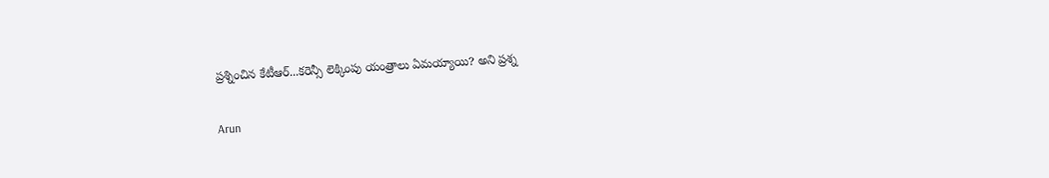ప్రశ్నించిన కేటీఆర్...కరెన్సీ లెక్కింపు యంత్రాలు ఏమయ్యాయి? అని ప్రశ్న

Arun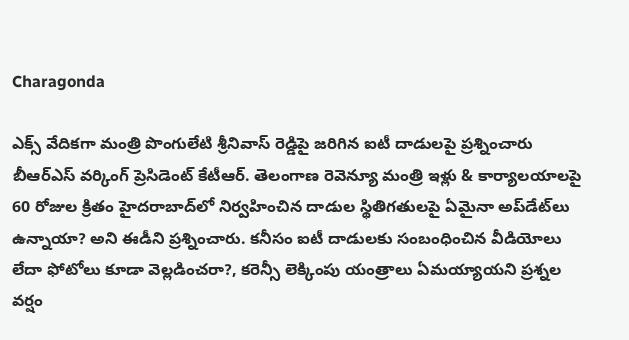Charagonda

ఎక్స్ వేదికగా మంత్రి పొంగులేటి శ్రీనివాస్‌ రెడ్డిపై జరిగిన ఐటీ దాడులపై ప్రశ్నించారు బీఆర్ఎస్ వర్కింగ్ ప్రెసిడెంట్ కేటీఆర్. తెలంగాణ రెవెన్యూ మంత్రి ఇళ్లు & కార్యాలయాలపై 60 రోజుల క్రితం హైదరాబాద్‌లో నిర్వహించిన దాడుల స్థితిగతులపై ఏమైనా అప్‌డేట్‌లు ఉన్నాయా? అని ఈడీని ప్రశ్నించారు. కనీసం ఐటీ దాడులకు సంబంధించిన వీడియోలు లేదా ఫోటోలు కూడా వెల్లడించరా?, కరెన్సీ లెక్కింపు యంత్రాలు ఏమయ్యాయని ప్రశ్నల వర్షం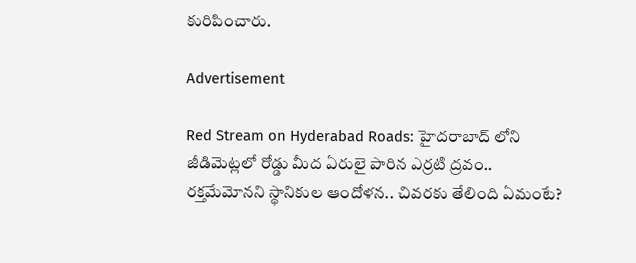కురిపించారు.

Advertisement

Red Stream on Hyderabad Roads: హైదరాబాద్‌ లోని జీడిమెట్లలో రోడ్డు మీద ఏరులై పారిన ఎర్రటి ద్రవం.. రక్తమేమోనని స్థానికుల ఆందోళన.. చివరకు తేలింది ఏమంటే?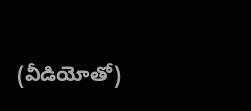(వీడియోతో)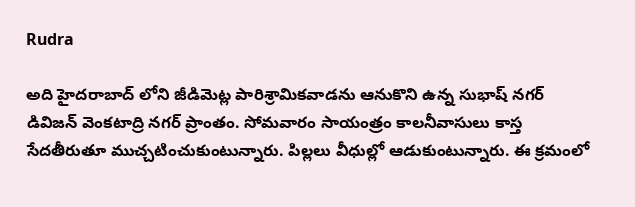Rudra

అది హైదరాబాద్ లోని జీడిమెట్ల పారిశ్రామికవాడను ఆనుకొని ఉన్న సుభాష్ నగర్‌ డివిజన్‌ వెంకటాద్రి నగర్‌ ప్రాంతం. సోమవారం సాయంత్రం కాలనీవాసులు కాస్త సేదతీరుతూ ముచ్చటించుకుంటున్నారు. పిల్లలు వీధుల్లో ఆడుకుంటున్నారు. ఈ క్రమంలో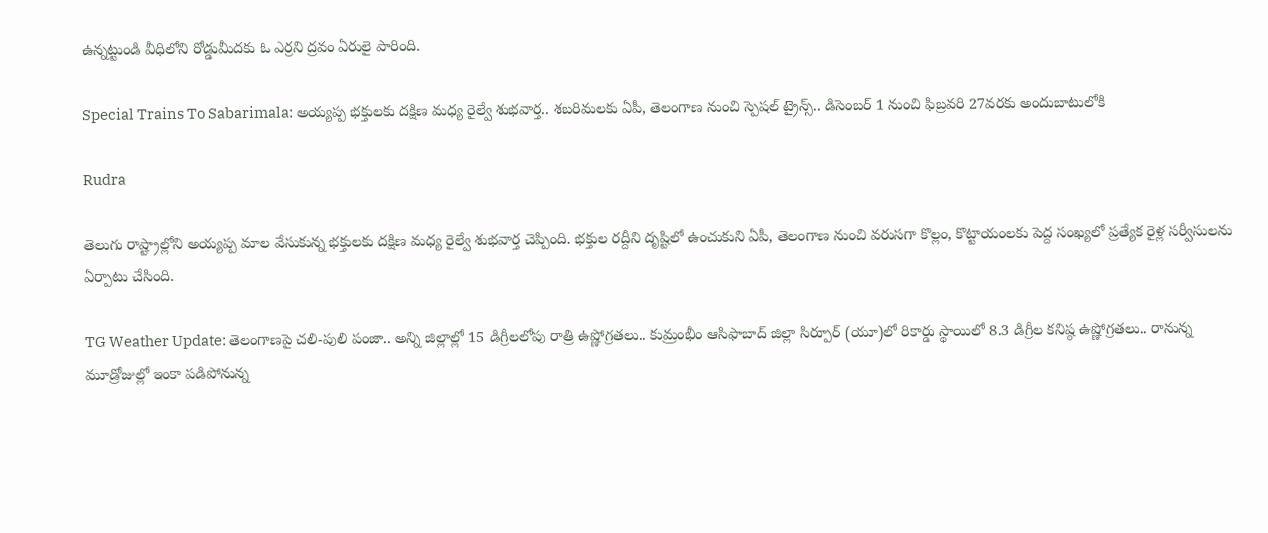ఉన్నట్టుండి వీధిలోని రోడ్డుమీదకు ఓ ఎర్రని ద్రవం ఏరులై పారింది.

Special Trains To Sabarimala: అయ్యప్ప భక్తులకు దక్షిణ మధ్య రైల్వే శుభవార్త.. శబరిమలకు ఏపీ, తెలంగాణ నుంచి స్పెషల్ ట్రైన్స్.. డిసెంబర్ 1 నుంచి ఫిబ్రవరి 27వరకు అందుబాటులోకి

Rudra

తెలుగు రాష్ట్రాల్లోని అయ్యప్ప మాల వేసుకున్న భక్తులకు దక్షిణ మధ్య రైల్వే శుభవార్త చెప్పింది. భక్తుల రద్దీని దృష్టిలో ఉంచుకుని ఏపీ, తెలంగాణ నుంచి వరుసగా కొల్లం, కొట్టాయంలకు పెద్ద సంఖ్యలో ప్రత్యేక రైళ్ల సర్వీసులను ఏర్పాటు చేసింది.

TG Weather Update: తెలంగాణపై చలి-పులి పంజా.. అన్ని జిల్లాల్లో 15 డిగ్రీలలోపు రాత్రి ఉష్ణోగ్రతలు.. కుమ్రంభీం ఆసిఫాబాద్‌ జిల్లా సిర్పూర్‌ (యూ)లో రికార్డు స్థాయిలో 8.3 డిగ్రీల కనిష్ఠ ఉష్ణోగ్రతలు.. రానున్న మూడ్రోజుల్లో ఇంకా పడిపోనున్న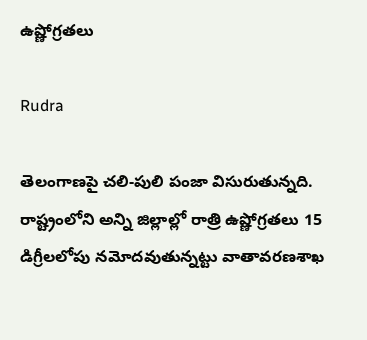ఉష్ణోగ్రతలు

Rudra

తెలంగాణపై చలి-పులి పంజా విసురుతున్నది. రాష్ట్రంలోని అన్ని జిల్లాల్లో రాత్రి ఉష్ణోగ్రతలు 15 డిగ్రీలలోపు నమోదవుతున్నట్టు వాతావరణశాఖ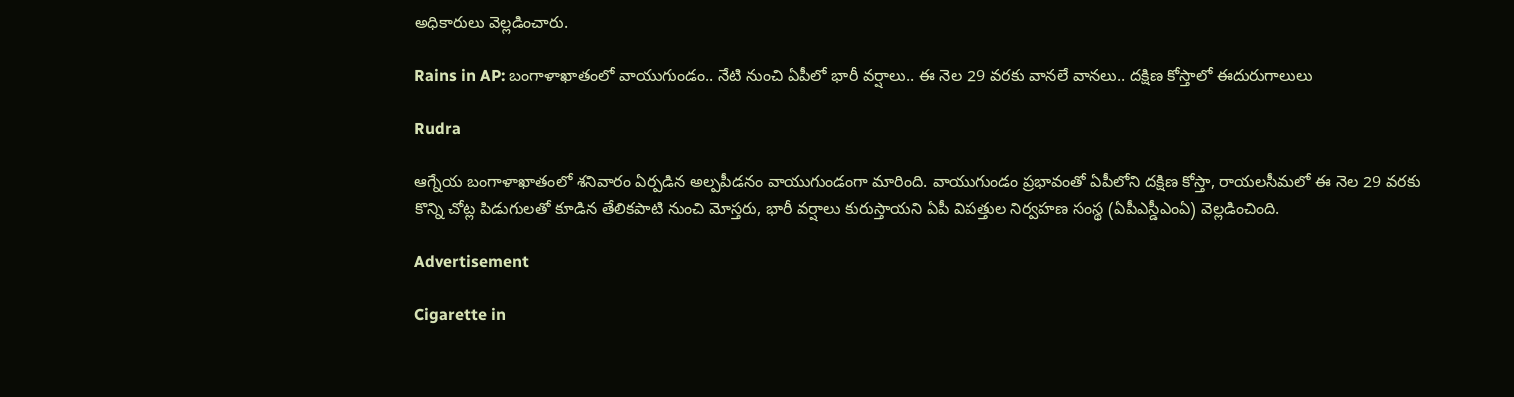అధికారులు వెల్లడించారు.

Rains in AP: బంగాళాఖాతంలో వాయుగుండం.. నేటి నుంచి ఏపీలో భారీ వర్షాలు.. ఈ నెల 29 వరకు వానలే వానలు.. దక్షిణ కోస్తాలో ఈదురుగాలులు

Rudra

ఆగ్నేయ బంగాళాఖాతంలో శనివారం ఏర్పడిన అల్పపీడనం వాయుగుండంగా మారింది. వాయుగుండం ప్రభావంతో ఏపీలోని దక్షిణ కోస్తా, రాయలసీమలో ఈ నెల 29 వరకు కొన్ని చోట్ల పిడుగులతో కూడిన తేలికపాటి నుంచి మోస్తరు, భారీ వర్షాలు కురుస్తాయని ఏపీ విపత్తుల నిర్వహణ సంస్థ (ఏపీఎస్డీఎంఏ) వెల్లడించింది.

Advertisement

Cigarette in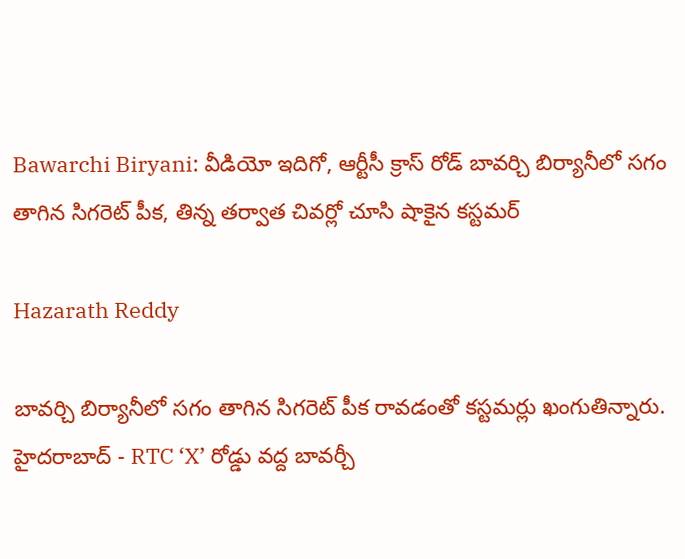Bawarchi Biryani: వీడియో ఇదిగో, ఆర్టీసీ క్రాస్ రోడ్ బావర్చి బిర్యానీలో సగం తాగిన సిగరెట్ పీక, తిన్న తర్వాత చివర్లో చూసి షాకైన కస్టమర్

Hazarath Reddy

బావర్చి బిర్యానీలో సగం తాగిన సిగరెట్ పీక రావడంతో కస్టమర్లు ఖంగుతిన్నారు. హైదరాబాద్ - RTC ‘X’ రోడ్డు వద్ద బావర్చీ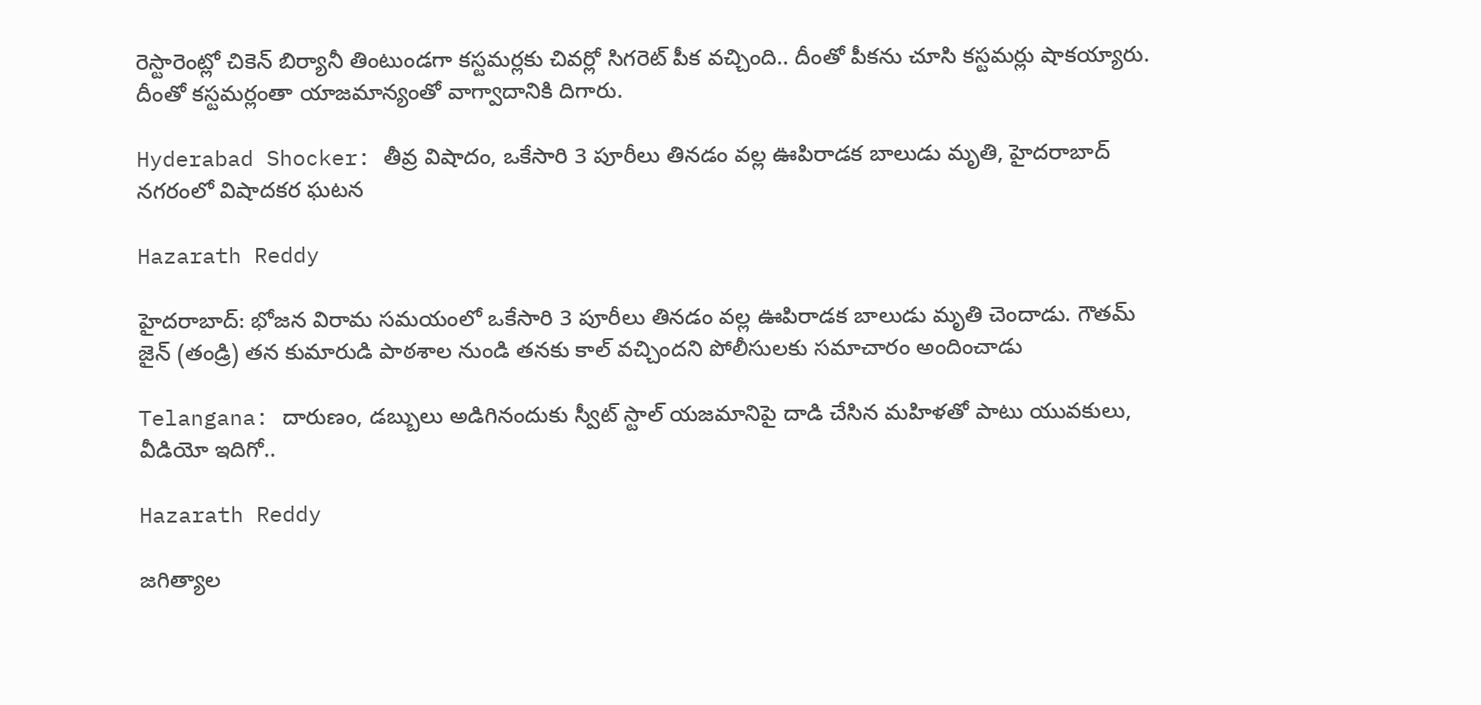రెస్టారెంట్లో చికెన్ బిర్యానీ తింటుండగా కస్టమర్లకు చివర్లో సిగరెట్ పీక వచ్చింది.. దీంతో పీకను చూసి కస్టమర్లు షాకయ్యారు. దీంతో కస్టమర్లంతా యాజమాన్యంతో వాగ్వాదానికి దిగారు.

Hyderabad Shocker: తీవ్ర విషాదం, ఒకేసారి 3 పూరీలు తినడం వల్ల ఊపిరాడక బాలుడు మృతి, హైదరాబాద్ నగరంలో విషాదకర ఘటన

Hazarath Reddy

హైదరాబాద్: భోజన విరామ సమయంలో ఒకేసారి 3 పూరీలు తినడం వల్ల ఊపిరాడక బాలుడు మృతి చెందాడు. గౌతమ్ జైన్ (తండ్రి) తన కుమారుడి పాఠశాల నుండి తనకు కాల్ వచ్చిందని పోలీసులకు సమాచారం అందించాడు

Telangana: దారుణం, డబ్బులు అడిగినందుకు స్వీట్ స్టాల్ యజమానిపై దాడి చేసిన మహిళతో పాటు యువకులు, వీడియో ఇదిగో..

Hazarath Reddy

జగిత్యాల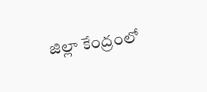జిల్లా కేంద్రంలో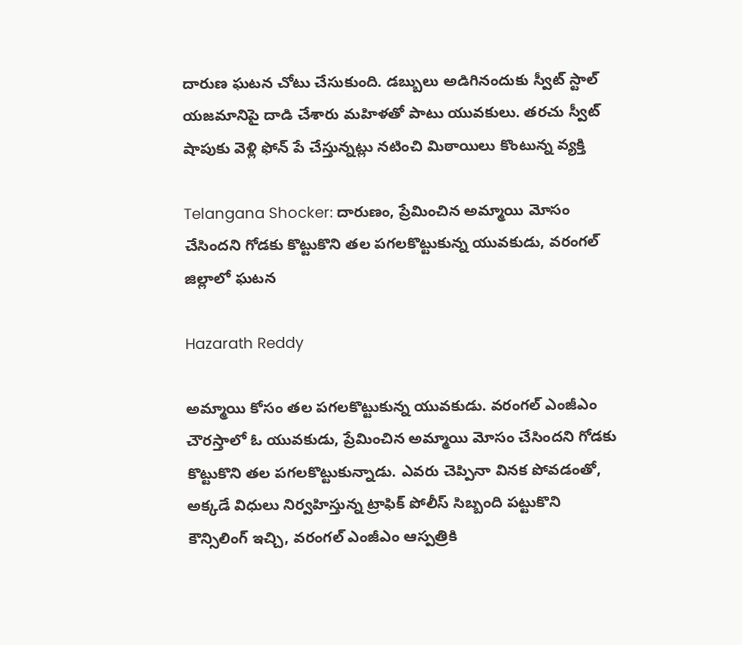దారుణ ఘటన చోటు చేసుకుంది. డబ్బులు అడిగినందుకు స్వీట్ స్టాల్ యజమానిపై దాడి చేశారు మహిళతో పాటు యువకులు. తరచు స్వీట్ షాపుకు వెళ్లి ఫోన్ పే చేస్తున్నట్లు నటించి మిఠాయిలు కొంటున్న వ్యక్తి

Telangana Shocker: దారుణం, ప్రేమించిన అమ్మాయి మోసం చేసిందని గోడకు కొట్టుకొని తల పగలకొట్టుకున్న యువకుడు, వరంగల్ జిల్లాలో ఘటన

Hazarath Reddy

అమ్మాయి కోసం తల పగలకొట్టుకున్న యువకుడు. వరంగల్ ఎంజీఎం చౌరస్తాలో ఓ యువకుడు, ప్రేమించిన అమ్మాయి మోసం చేసిందని గోడకు కొట్టుకొని తల పగలకొట్టుకున్నాడు. ఎవరు చెప్పినా వినక పోవడంతో, అక్కడే విధులు నిర్వహిస్తున్న ట్రాఫిక్ పోలీస్ సిబ్బంది పట్టుకొని కౌన్సిలింగ్ ఇచ్చి, వరంగల్ ఎంజీఎం ఆస్పత్రికి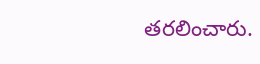తరలించారు.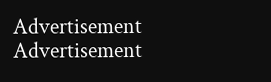Advertisement
Advertisement